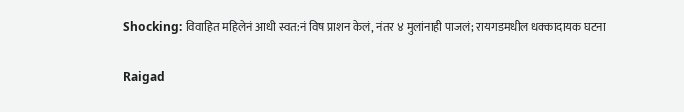Shocking: विवाहित महिलेनं आधी स्वत:नं विष प्राशन केलं, नंतर ४ मुलांनाही पाजलं; रायगडमधील धक्कादायक घटना

Raigad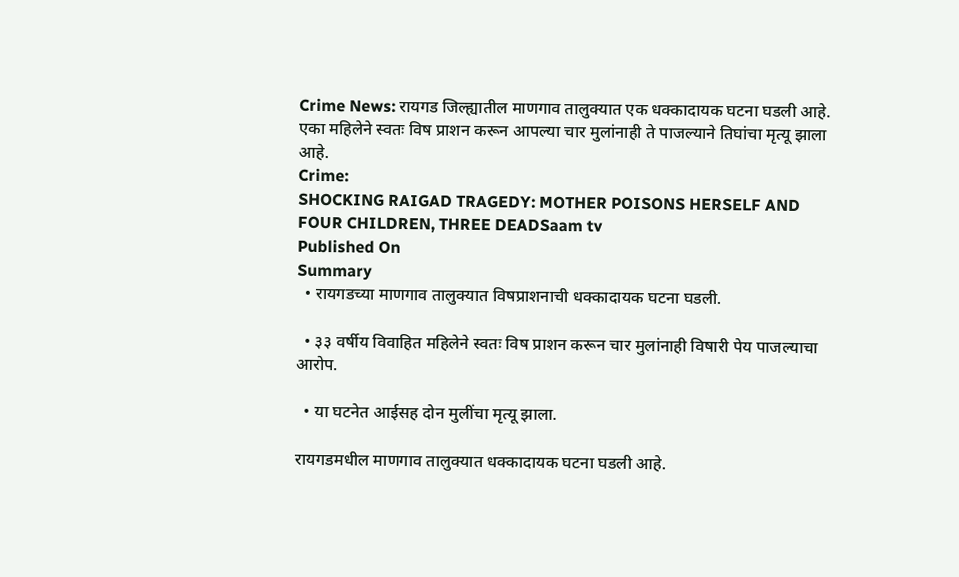Crime News: रायगड जिल्ह्यातील माणगाव तालुक्यात एक धक्कादायक घटना घडली आहे. एका महिलेने स्वतः विष प्राशन करून आपल्या चार मुलांनाही ते पाजल्याने तिघांचा मृत्यू झाला आहे.
Crime:
SHOCKING RAIGAD TRAGEDY: MOTHER POISONS HERSELF AND FOUR CHILDREN, THREE DEADSaam tv
Published On
Summary
  • रायगडच्या माणगाव तालुक्यात विषप्राशनाची धक्कादायक घटना घडली.

  • ३३ वर्षीय विवाहित महिलेने स्वतः विष प्राशन करून चार मुलांनाही विषारी पेय पाजल्याचा आरोप.

  • या घटनेत आईसह दोन मुलींचा मृत्यू झाला.

रायगडमधील माणगाव तालुक्यात धक्कादायक घटना घडली आहे.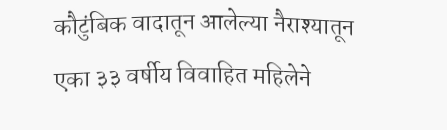कौटुंबिक वादातून आलेल्या नैराश्यातून एका ३३ वर्षीय विवाहित महिलेने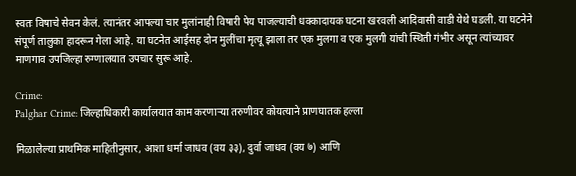स्वतः विषाचे सेवन केलं. त्यानंतर आपल्या चार मुलांनाही विषारी पेय पाजल्याची धक्कादायक घटना खरवली आदिवासी वाडी येथे घडली. या घटनेने संपूर्ण तालुका हादरून गेला आहे. या घटनेत आईसह दोन मुलींचा मृत्यू झाला तर एक मुलगा व एक मुलगी यांची स्थिती गंभीर असून त्यांच्यावर माणगाव उपजिल्हा रुग्णालयात उपचार सुरू आहे.

Crime:
Palghar Crime: जिल्हाधिकारी कार्यालयात काम करणाऱ्या तरुणीवर कोयत्याने प्राणघातक हल्ला

मिळालेल्या प्राथमिक माहितीनुसार, आशा धर्मा जाधव (वय ३३), दुर्वा जाधव (वय ७) आणि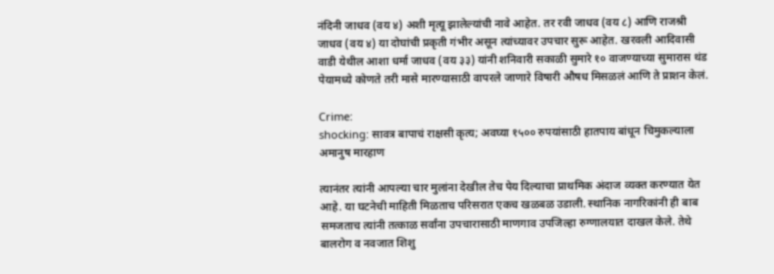नंदिनी जाधव (वय ४) अशी मृत्यू झालेल्यांची नावे आहेत. तर रवी जाधव (वय ८) आणि राजश्री जाधव (वय ४) या दोघांची प्रकृती गंभीर असून त्यांच्यावर उपचार सुरू आहेत. खरवली आदिवासी वाडी येथील आशा धर्मा जाधव (वय ३३) यांनी शनिवारी सकाळी सुमारे १० वाजण्याच्या सुमारास थंड पेयामध्ये कोणते तरी मासे मारण्यासाठी वापरले जाणारे विषारी औषध मिसळलं आणि ते प्राशन केलं.

Crime:
shocking: सावत्र बापाचं राक्षसी कृत्य; अवघ्या १५०० रुपयांसाठी हातपाय बांधून चिमुकल्याला अमानुष मारहाण

त्यानंतर त्यांनी आपल्या चार मुलांना देखील तेच पेय दिल्याचा प्राथमिक अंदाज व्यक्त करण्यात येत आहे. या घटनेची माहिती मिळताच परिसरात एकच खळबळ उडाली. स्थानिक नागरिकांनी ही बाब समजताच त्यांनी तत्काळ सर्वांना उपचारासाठी माणगाव उपजिल्हा रुग्णालयात दाखल केले. तेथे बालरोग व नवजात शिशु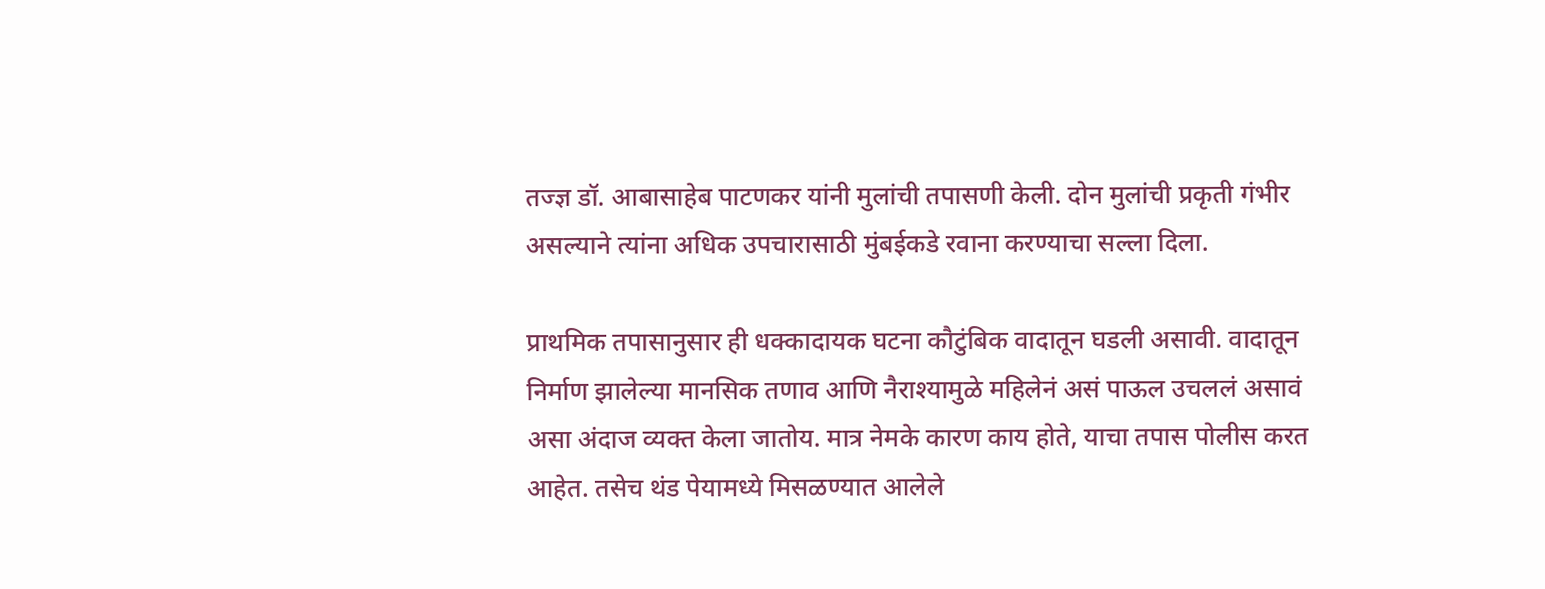तज्ज्ञ डॉ. आबासाहेब पाटणकर यांनी मुलांची तपासणी केली. दोन मुलांची प्रकृती गंभीर असल्याने त्यांना अधिक उपचारासाठी मुंबईकडे रवाना करण्याचा सल्ला दिला.

प्राथमिक तपासानुसार ही धक्कादायक घटना कौटुंबिक वादातून घडली असावी. वादातून निर्माण झालेल्या मानसिक तणाव आणि नैराश्यामुळे महिलेनं असं पाऊल उचललं असावं असा अंदाज व्यक्त केला जातोय. मात्र नेमके कारण काय होते, याचा तपास पोलीस करत आहेत. तसेच थंड पेयामध्ये मिसळण्यात आलेले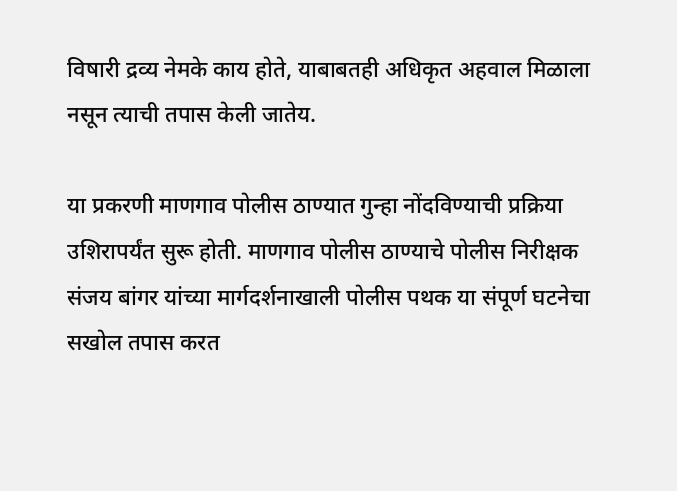विषारी द्रव्य नेमके काय होते, याबाबतही अधिकृत अहवाल मिळाला नसून त्याची तपास केली जातेय.

या प्रकरणी माणगाव पोलीस ठाण्यात गुन्हा नोंदविण्याची प्रक्रिया उशिरापर्यंत सुरू होती. माणगाव पोलीस ठाण्याचे पोलीस निरीक्षक संजय बांगर यांच्या मार्गदर्शनाखाली पोलीस पथक या संपूर्ण घटनेचा सखोल तपास करत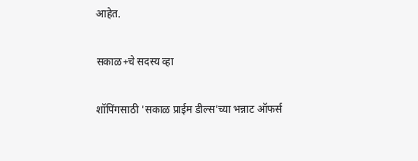आहेत.

सकाळ+चे सदस्य व्हा

शॉपिंगसाठी 'सकाळ प्राईम डील्स'च्या भन्नाट ऑफर्स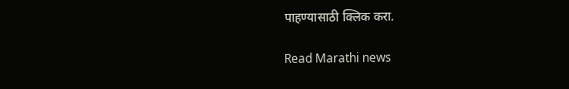पाहण्यासाठी क्लिक करा.

Read Marathi news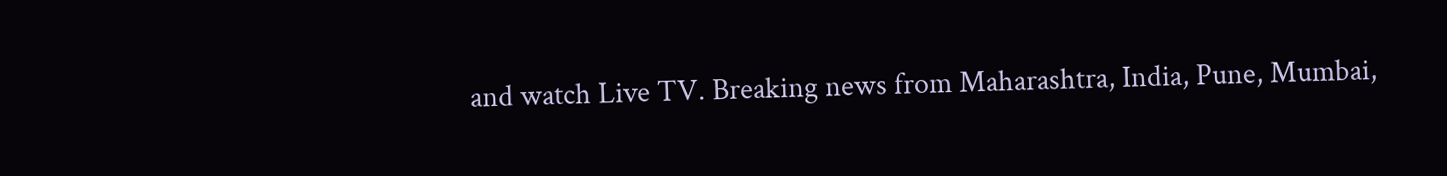and watch Live TV. Breaking news from Maharashtra, India, Pune, Mumbai,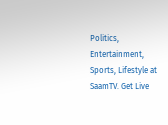Politics, Entertainment, Sports, Lifestyle at SaamTV. Get Live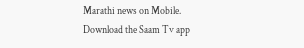Marathi news on Mobile. Download the Saam Tv app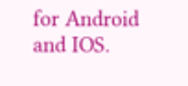for Android and IOS.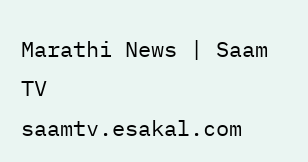Marathi News | Saam TV
saamtv.esakal.com